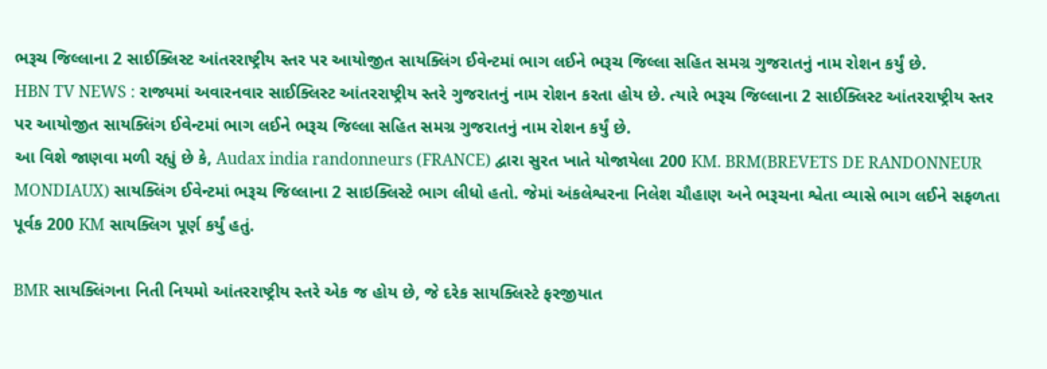ભરૂચ જિલ્લાના 2 સાઈક્લિસ્ટ આંતરરાષ્ટ્રીય સ્તર પર આયોજીત સાયક્લિંગ ઈવેન્ટમાં ભાગ લઈને ભરૂચ જિલ્લા સહિત સમગ્ર ગુજરાતનું નામ રોશન કર્યું છે.
HBN TV NEWS : રાજ્યમાં અવારનવાર સાઈક્લિસ્ટ આંતરરાષ્ટ્રીય સ્તરે ગુજરાતનું નામ રોશન કરતા હોય છે. ત્યારે ભરૂચ જિલ્લાના 2 સાઈક્લિસ્ટ આંતરરાષ્ટ્રીય સ્તર પર આયોજીત સાયક્લિંગ ઈવેન્ટમાં ભાગ લઈને ભરૂચ જિલ્લા સહિત સમગ્ર ગુજરાતનું નામ રોશન કર્યું છે.
આ વિશે જાણવા મળી રહ્યું છે કે, Audax india randonneurs (FRANCE) દ્વારા સુરત ખાતે યોજાયેલા 200 KM. BRM(BREVETS DE RANDONNEUR MONDIAUX) સાયક્લિંગ ઈવેન્ટમાં ભરૂચ જિલ્લાના 2 સાઇક્લિસ્ટે ભાગ લીધો હતો. જેમાં અંકલેશ્વરના નિલેશ ચૌહાણ અને ભરૂચના શ્વેતા વ્યાસે ભાગ લઈને સફળતા પૂર્વક 200 KM સાયક્લિગ પૂર્ણ કર્યું હતું.

BMR સાયક્લિંગના નિતી નિયમો આંતરરાષ્ટ્રીય સ્તરે એક જ હોય છે, જે દરેક સાયક્લિસ્ટે ફરજીયાત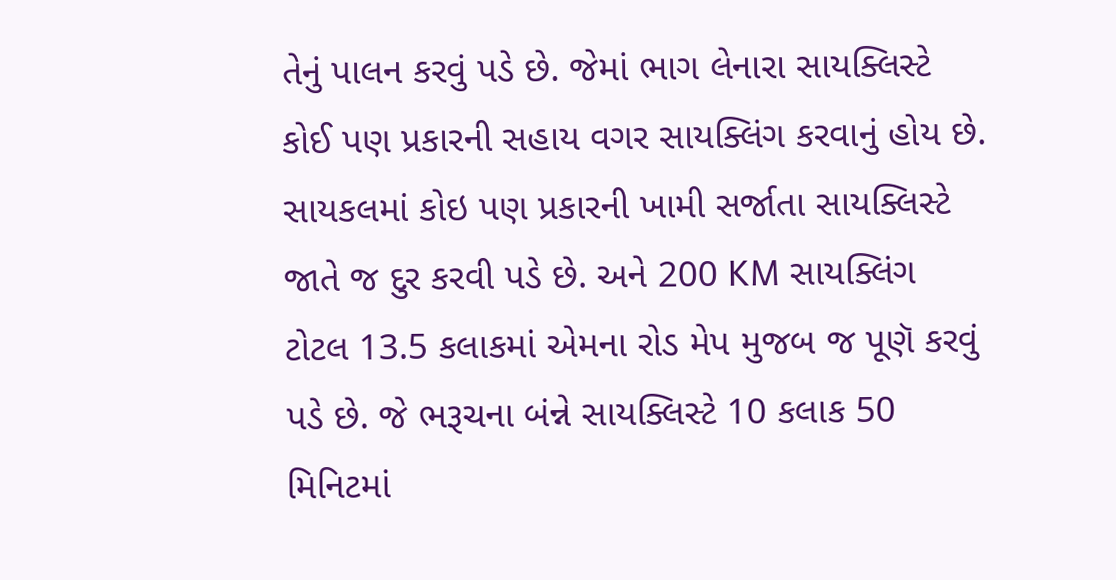તેનું પાલન કરવું પડે છે. જેમાં ભાગ લેનારા સાયક્લિસ્ટે કોઈ પણ પ્રકારની સહાય વગર સાયક્લિંગ કરવાનું હોય છે. સાયકલમાં કોઇ પણ પ્રકારની ખામી સર્જાતા સાયક્લિસ્ટે જાતે જ દુર કરવી પડે છે. અને 200 KM સાયક્લિંગ ટોટલ 13.5 કલાકમાં એમના રોડ મેપ મુજબ જ પૂણૅ કરવું પડે છે. જે ભરૂચના બંન્ને સાયક્લિસ્ટે 10 કલાક 50 મિનિટમાં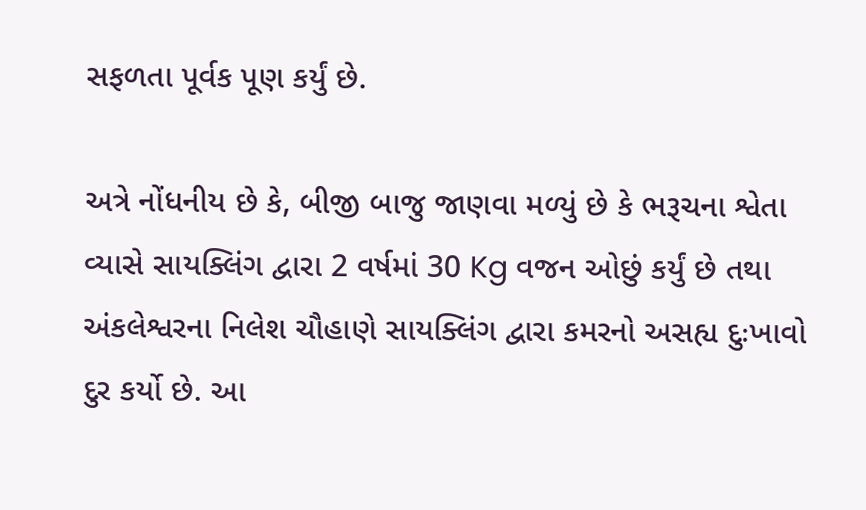સફળતા પૂર્વક પૂણ કર્યું છે.

અત્રે નોંધનીય છે કે, બીજી બાજુ જાણવા મળ્યું છે કે ભરૂચના શ્વેતા વ્યાસે સાયક્લિંગ દ્વારા 2 વર્ષમાં 30 Kg વજન ઓછું કર્યું છે તથા અંકલેશ્વરના નિલેશ ચૌહાણે સાયક્લિંગ દ્વારા કમરનો અસહ્ય દુઃખાવો દુર કર્યો છે. આ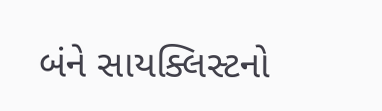બંને સાયક્લિસ્ટનો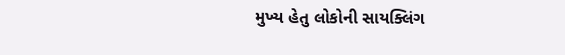મુખ્ય હેતુ લોકોની સાયક્લિંગ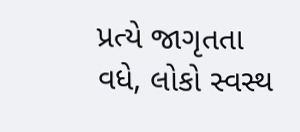પ્રત્યે જાગૃતતા વધે, લોકો સ્વસ્થ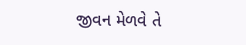જીવન મેળવે તે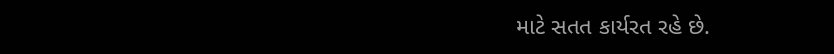માટે સતત કાર્યરત રહે છે.